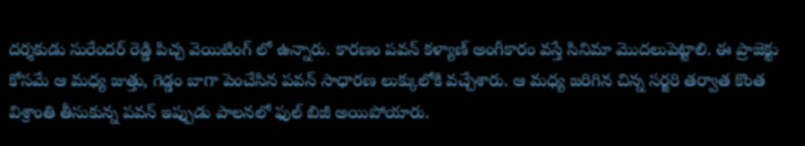దర్శకుడు సురేందర్ రెడ్డి పిచ్చ వెయిటింగ్ లో ఉన్నారు. కారణం పవన్ కళ్యాణ్ అంగీకారం వస్తే సినిమా మొదలుపెట్టాలి. ఈ ప్రాజెక్టు కోసమే ఆ మధ్య జుత్తు, గెడ్డం బాగా పెంచేసిన పవన్ సాధారణ లుక్కులోకి వచ్చేశారు. ఆ మధ్య జరిగిన చిన్న సర్జరి తర్వాత కొంత విశ్రాంతి తీసుకున్న పవన్ ఇప్పుడు పాలనలో ఫుల్ బిజీ అయిపోయారు.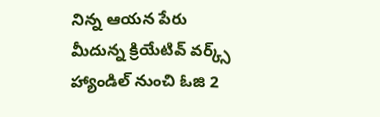నిన్న ఆయన పేరు మీదున్న క్రియేటివ్ వర్క్స్ హ్యాండిల్ నుంచి ఓజి 2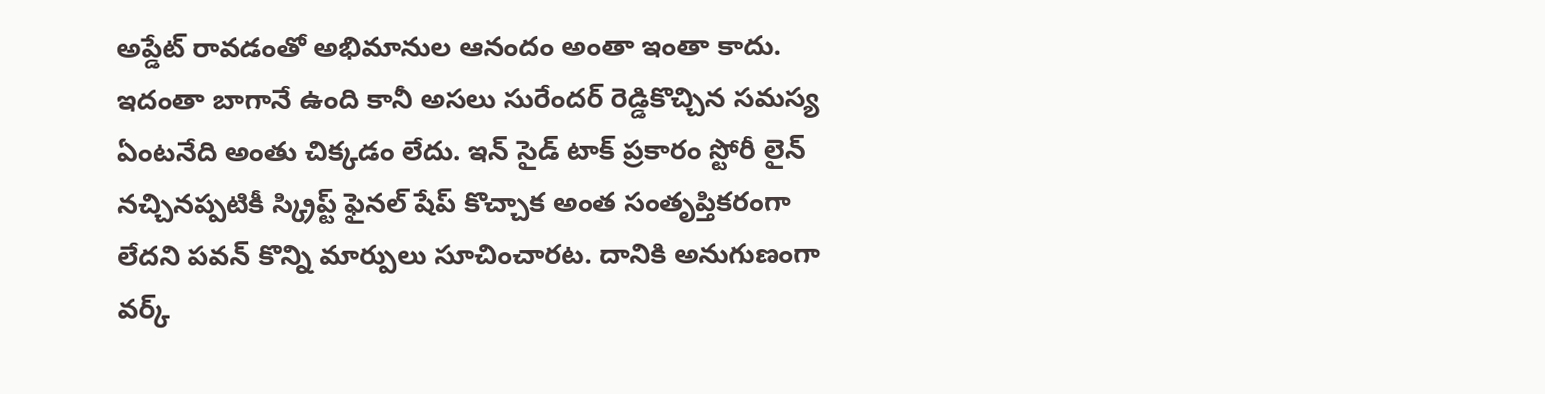అప్డేట్ రావడంతో అభిమానుల ఆనందం అంతా ఇంతా కాదు.
ఇదంతా బాగానే ఉంది కానీ అసలు సురేందర్ రెడ్డికొచ్చిన సమస్య ఏంటనేది అంతు చిక్కడం లేదు. ఇన్ సైడ్ టాక్ ప్రకారం స్టోరీ లైన్ నచ్చినప్పటికీ స్క్రిప్ట్ ఫైనల్ షేప్ కొచ్చాక అంత సంతృప్తికరంగా లేదని పవన్ కొన్ని మార్పులు సూచించారట. దానికి అనుగుణంగా వర్క్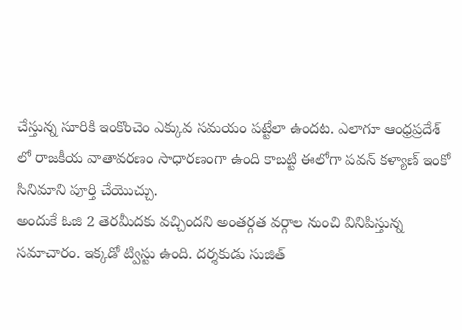చేస్తున్న సూరికి ఇంకొంచెం ఎక్కువ సమయం పట్టేలా ఉందట. ఎలాగూ ఆంధ్రప్రదేశ్ లో రాజకీయ వాతావరణం సాధారణంగా ఉంది కాబట్టి ఈలోగా పవన్ కళ్యాణ్ ఇంకో సినిమాని పూర్తి చేయొచ్చు.
అందుకే ఓజి 2 తెరమీదకు వచ్చిందని అంతర్గత వర్గాల నుంచి వినిపిస్తున్న సమాచారం. ఇక్కడో ట్విస్టు ఉంది. దర్శకుడు సుజిత్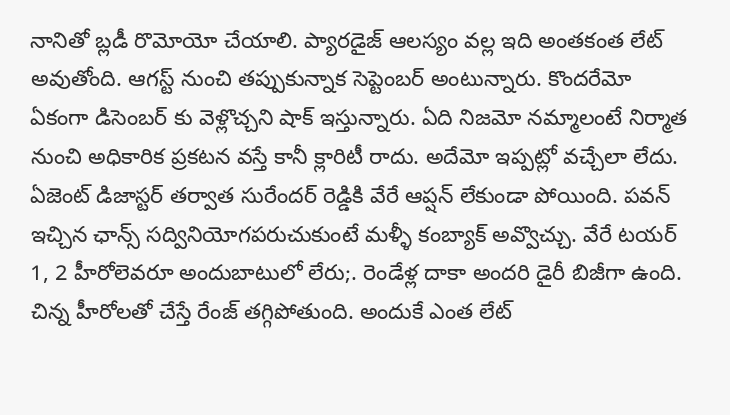నానితో బ్లడీ రొమోయో చేయాలి. ప్యారడైజ్ ఆలస్యం వల్ల ఇది అంతకంత లేట్ అవుతోంది. ఆగస్ట్ నుంచి తప్పుకున్నాక సెప్టెంబర్ అంటున్నారు. కొందరేమో ఏకంగా డిసెంబర్ కు వెళ్లొచ్చని షాక్ ఇస్తున్నారు. ఏది నిజమో నమ్మాలంటే నిర్మాత నుంచి అధికారిక ప్రకటన వస్తే కానీ క్లారిటీ రాదు. అదేమో ఇప్పట్లో వచ్చేలా లేదు.
ఏజెంట్ డిజాస్టర్ తర్వాత సురేందర్ రెడ్డికి వేరే ఆప్షన్ లేకుండా పోయింది. పవన్ ఇచ్చిన ఛాన్స్ సద్వినియోగపరుచుకుంటే మళ్ళీ కంబ్యాక్ అవ్వొచ్చు. వేరే టయర్ 1, 2 హీరోలెవరూ అందుబాటులో లేరు;. రెండేళ్ల దాకా అందరి డైరీ బిజీగా ఉంది. చిన్న హీరోలతో చేస్తే రేంజ్ తగ్గిపోతుంది. అందుకే ఎంత లేట్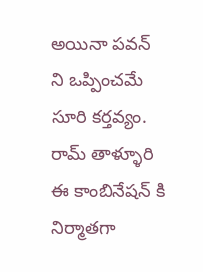అయినా పవన్ ని ఒప్పించమే సూరి కర్తవ్యం. రామ్ తాళ్ళూరి ఈ కాంబినేషన్ కి నిర్మాతగా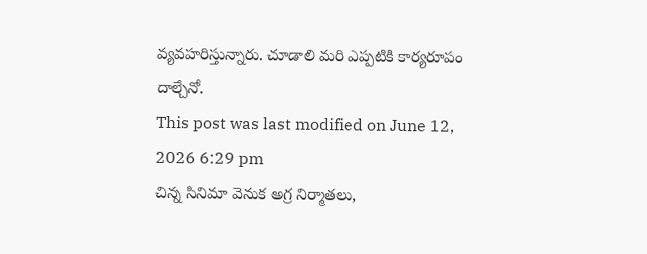వ్యవహరిస్తున్నారు. చూడాలి మరి ఎప్పటికి కార్యరూపం దాల్చేనో.
This post was last modified on June 12, 2026 6:29 pm
చిన్న సినిమా వెనుక అగ్ర నిర్మాతలు,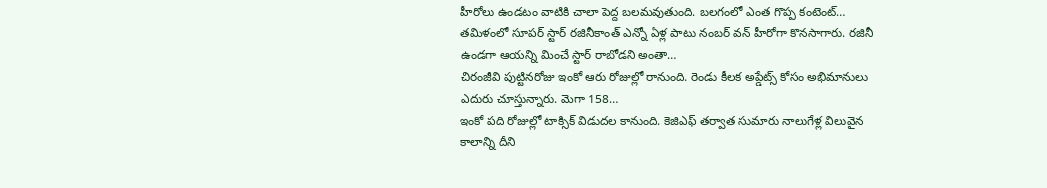హీరోలు ఉండటం వాటికి చాలా పెద్ద బలమవుతుంది. బలగంలో ఎంత గొప్ప కంటెంట్…
తమిళంలో సూపర్ స్టార్ రజినీకాంత్ ఎన్నో ఏళ్ల పాటు నంబర్ వన్ హీరోగా కొనసాగారు. రజినీ ఉండగా ఆయన్ని మించే స్టార్ రాబోడని అంతా…
చిరంజీవి పుట్టినరోజు ఇంకో ఆరు రోజుల్లో రానుంది. రెండు కీలక అప్డేట్స్ కోసం అభిమానులు ఎదురు చూస్తున్నారు. మెగా 158…
ఇంకో పది రోజుల్లో టాక్సిక్ విడుదల కానుంది. కెజిఎఫ్ తర్వాత సుమారు నాలుగేళ్ల విలువైన కాలాన్ని దీని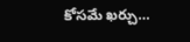కోసమే ఖర్చు…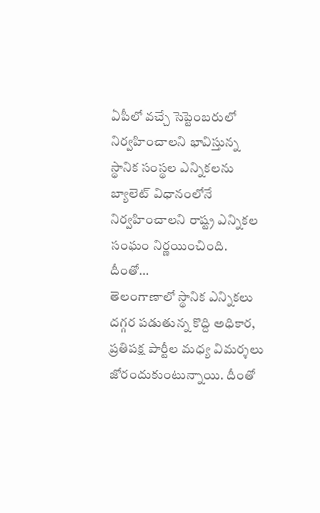ఏపీలో వచ్చే సెప్టెంబరులో నిర్వహించాలని భావిస్తున్న స్థానిక సంస్థల ఎన్నికలను బ్యాలెట్ విధానంలోనే నిర్వహించాలని రాష్ట్ర ఎన్నికల సంఘం నిర్ణయించింది. దీంతో…
తెలంగాణాలో స్థానిక ఎన్నికలు దగ్గర పడుతున్న కొద్ది అధికార, ప్రతిపక్ష పార్టీల మధ్య విమర్శలు జోరందుకుంటున్నాయి. దీంతో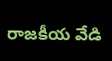రాజకీయ వేడి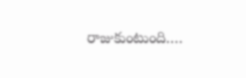రాజుకుంటుంది.…